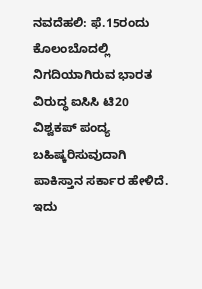ನವದೆಹಲಿ: ಫೆ.15ರಂದು ಕೊಲಂಬೊದಲ್ಲಿ ನಿಗದಿಯಾಗಿರುವ ಭಾರತ ವಿರುದ್ಧ ಐಸಿಸಿ ಟಿ20 ವಿಶ್ವಕಪ್ ಪಂದ್ಯ ಬಹಿಷ್ಕರಿಸುವುದಾಗಿ ಪಾಕಿಸ್ತಾನ ಸರ್ಕಾರ ಹೇಳಿದೆ. ಇದು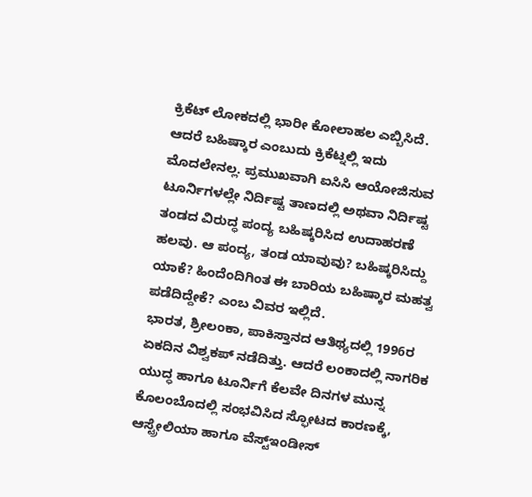ಕ್ರಿಕೆಟ್ ಲೋಕದಲ್ಲಿ ಭಾರೀ ಕೋಲಾಹಲ ಎಬ್ಬಿಸಿದೆ. ಆದರೆ ಬಹಿಷ್ಕಾರ ಎಂಬುದು ಕ್ರಿಕೆಟ್ನಲ್ಲಿ ಇದು ಮೊದಲೇನಲ್ಲ. ಪ್ರಮುಖವಾಗಿ ಐಸಿಸಿ ಆಯೋಜಿಸುವ ಟೂರ್ನಿಗಳಲ್ಲೇ ನಿರ್ದಿಷ್ಟ ತಾಣದಲ್ಲಿ ಅಥವಾ ನಿರ್ದಿಷ್ಟ ತಂಡದ ವಿರುದ್ಧ ಪಂದ್ಯ ಬಹಿಷ್ಕರಿಸಿದ ಉದಾಹರಣೆ ಹಲವು. ಆ ಪಂದ್ಯ, ತಂಡ ಯಾವುವು? ಬಹಿಷ್ಕರಿಸಿದ್ದು ಯಾಕೆ? ಹಿಂದೆಂದಿಗಿಂತ ಈ ಬಾರಿಯ ಬಹಿಷ್ಕಾರ ಮಹತ್ವ ಪಡೆದಿದ್ದೇಕೆ? ಎಂಬ ವಿವರ ಇಲ್ಲಿದೆ.
ಭಾರತ, ಶ್ರೀಲಂಕಾ, ಪಾಕಿಸ್ತಾನದ ಆತಿಥ್ಯದಲ್ಲಿ 1996ರ ಏಕದಿನ ವಿಶ್ವಕಪ್ ನಡೆದಿತ್ತು. ಆದರೆ ಲಂಕಾದಲ್ಲಿ ನಾಗರಿಕ ಯುದ್ಧ ಹಾಗೂ ಟೂರ್ನಿಗೆ ಕೆಲವೇ ದಿನಗಳ ಮುನ್ನ ಕೊಲಂಬೊದಲ್ಲಿ ಸಂಭವಿಸಿದ ಸ್ಫೋಟದ ಕಾರಣಕ್ಕೆ, ಆಸ್ಟ್ರೇಲಿಯಾ ಹಾಗೂ ವೆಸ್ಟ್ಇಂಡೀಸ್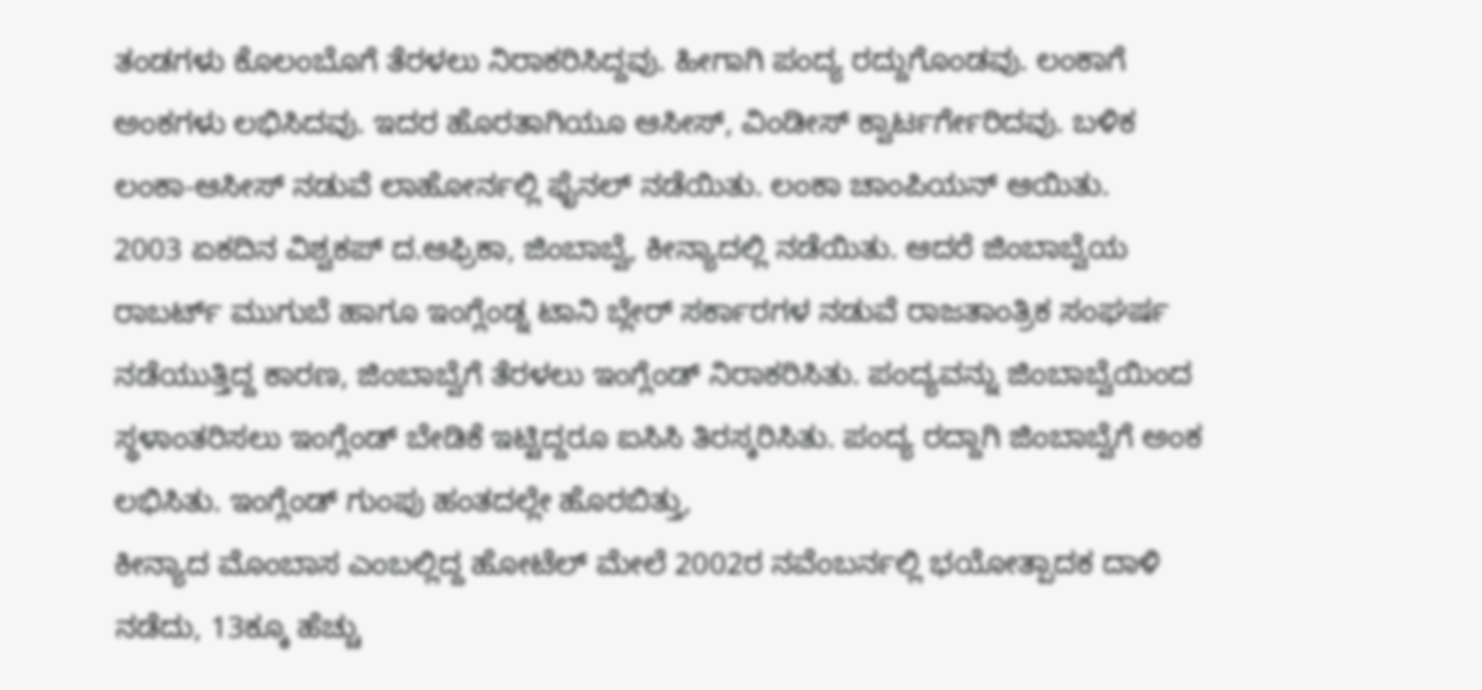ತಂಡಗಳು ಕೊಲಂಬೊಗೆ ತೆರಳಲು ನಿರಾಕರಿಸಿದ್ದವು. ಹೀಗಾಗಿ ಪಂದ್ಯ ರದ್ದುಗೊಂಡವು. ಲಂಕಾಗೆ ಅಂಕಗಳು ಲಭಿಸಿದವು. ಇದರ ಹೊರತಾಗಿಯೂ ಆಸೀಸ್, ವಿಂಡೀಸ್ ಕ್ವಾರ್ಟರ್ಗೇರಿದವು. ಬಳಿಕ ಲಂಕಾ-ಆಸೀಸ್ ನಡುವೆ ಲಾಹೋರ್ನಲ್ಲಿ ಫೈನಲ್ ನಡೆಯಿತು. ಲಂಕಾ ಚಾಂಪಿಯನ್ ಆಯಿತು.
2003 ಏಕದಿನ ವಿಶ್ವಕಪ್ ದ.ಆಫ್ರಿಕಾ, ಜಿಂಬಾಬ್ವೆ, ಕೀನ್ಯಾದಲ್ಲಿ ನಡೆಯಿತು. ಆದರೆ ಜಿಂಬಾಬ್ವೆಯ ರಾಬರ್ಟ್ ಮುಗುಬೆ ಹಾಗೂ ಇಂಗ್ಲೆಂಡ್ನ ಟಾನಿ ಬ್ಲೇರ್ ಸರ್ಕಾರಗಳ ನಡುವೆ ರಾಜತಾಂತ್ರಿಕ ಸಂಘರ್ಷ ನಡೆಯುತ್ತಿದ್ದ ಕಾರಣ, ಜಿಂಬಾಬ್ವೆಗೆ ತೆರಳಲು ಇಂಗ್ಲೆಂಡ್ ನಿರಾಕರಿಸಿತು. ಪಂದ್ಯವನ್ನು ಜಿಂಬಾಬ್ವೆಯಿಂದ ಸ್ಥಳಾಂತರಿಸಲು ಇಂಗ್ಲೆಂಡ್ ಬೇಡಿಕೆ ಇಟ್ಟಿದ್ದರೂ ಐಸಿಸಿ ತಿರಸ್ಕರಿಸಿತು. ಪಂದ್ಯ ರದ್ದಾಗಿ ಜಿಂಬಾಬ್ವೆಗೆ ಅಂಕ ಲಭಿಸಿತು. ಇಂಗ್ಲೆಂಡ್ ಗುಂಪು ಹಂತದಲ್ಲೇ ಹೊರಬಿತ್ತು,
ಕೀನ್ಯಾದ ಮೊಂಬಾಸ ಎಂಬಲ್ಲಿದ್ದ ಹೋಟೆಲ್ ಮೇಲೆ 2002ರ ನವೆಂಬರ್ನಲ್ಲಿ ಭಯೋತ್ಪಾದಕ ದಾಳಿ ನಡೆದು, 13ಕ್ಕೂ ಹೆಚ್ಚು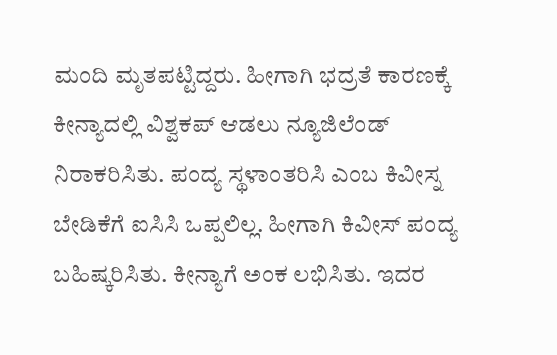ಮಂದಿ ಮೃತಪಟ್ಟಿದ್ದರು. ಹೀಗಾಗಿ ಭದ್ರತೆ ಕಾರಣಕ್ಕೆ ಕೀನ್ಯಾದಲ್ಲಿ ವಿಶ್ವಕಪ್ ಆಡಲು ನ್ಯೂಜಿಲೆಂಡ್ ನಿರಾಕರಿಸಿತು. ಪಂದ್ಯ ಸ್ಥಳಾಂತರಿಸಿ ಎಂಬ ಕಿವೀಸ್ನ ಬೇಡಿಕೆಗೆ ಐಸಿಸಿ ಒಪ್ಪಲಿಲ್ಲ. ಹೀಗಾಗಿ ಕಿವೀಸ್ ಪಂದ್ಯ ಬಹಿಷ್ಕರಿಸಿತು. ಕೀನ್ಯಾಗೆ ಅಂಕ ಲಭಿಸಿತು. ಇದರ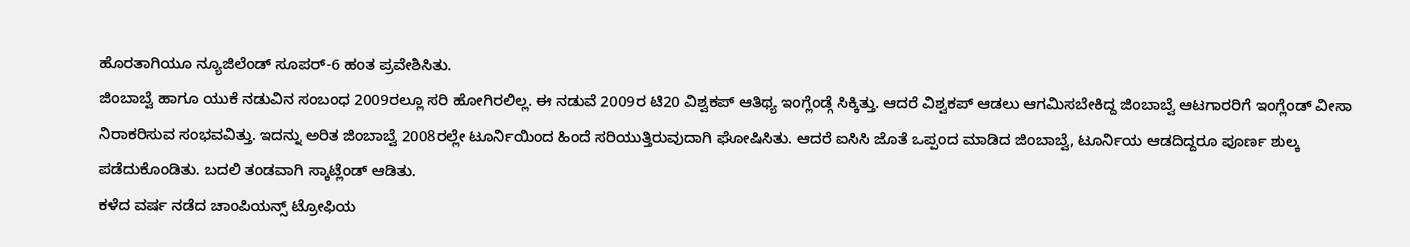ಹೊರತಾಗಿಯೂ ನ್ಯೂಜಿಲೆಂಡ್ ಸೂಪರ್-6 ಹಂತ ಪ್ರವೇಶಿಸಿತು.
ಜಿಂಬಾಬ್ವೆ ಹಾಗೂ ಯುಕೆ ನಡುವಿನ ಸಂಬಂಧ 2009ರಲ್ಲೂ ಸರಿ ಹೋಗಿರಲಿಲ್ಲ. ಈ ನಡುವೆ 2009ರ ಟಿ20 ವಿಶ್ವಕಪ್ ಆತಿಥ್ಯ ಇಂಗ್ಲೆಂಡ್ಗೆ ಸಿಕ್ಕಿತ್ತು. ಆದರೆ ವಿಶ್ವಕಪ್ ಆಡಲು ಆಗಮಿಸಬೇಕಿದ್ದ ಜಿಂಬಾಬ್ವೆ ಆಟಗಾರರಿಗೆ ಇಂಗ್ಲೆಂಡ್ ವೀಸಾ ನಿರಾಕರಿಸುವ ಸಂಭವವಿತ್ತು. ಇದನ್ನು ಅರಿತ ಜಿಂಬಾಬ್ವೆ 2008ರಲ್ಲೇ ಟೂರ್ನಿಯಿಂದ ಹಿಂದೆ ಸರಿಯುತ್ತಿರುವುದಾಗಿ ಘೋಷಿಸಿತು. ಆದರೆ ಐಸಿಸಿ ಜೊತೆ ಒಪ್ಪಂದ ಮಾಡಿದ ಜಿಂಬಾಬ್ವೆ, ಟೂರ್ನಿಯ ಆಡದಿದ್ದರೂ ಪೂರ್ಣ ಶುಲ್ಕ ಪಡೆದುಕೊಂಡಿತು. ಬದಲಿ ತಂಡವಾಗಿ ಸ್ಕಾಟ್ಲೆಂಡ್ ಆಡಿತು.
ಕಳೆದ ವರ್ಷ ನಡೆದ ಚಾಂಪಿಯನ್ಸ್ ಟ್ರೋಫಿಯ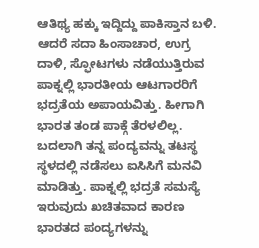ಆತಿಥ್ಯ ಹಕ್ಕು ಇದ್ದಿದ್ದು ಪಾಕಿಸ್ತಾನ ಬಳಿ. ಆದರೆ ಸದಾ ಹಿಂಸಾಚಾರ, ಉಗ್ರ ದಾಳಿ, ಸ್ಫೋಟಗಳು ನಡೆಯುತ್ತಿರುವ ಪಾಕ್ನಲ್ಲಿ ಭಾರತೀಯ ಆಟಗಾರರಿಗೆ ಭದ್ರತೆಯ ಅಪಾಯವಿತ್ತು. ಹೀಗಾಗಿ ಭಾರತ ತಂಡ ಪಾಕ್ಗೆ ತೆರಳಲಿಲ್ಲ. ಬದಲಾಗಿ ತನ್ನ ಪಂದ್ಯವನ್ನು ತಟಸ್ಥ ಸ್ಥಳದಲ್ಲಿ ನಡೆಸಲು ಐಸಿಸಿಗೆ ಮನವಿ ಮಾಡಿತ್ತು. ಪಾಕ್ನಲ್ಲಿ ಭದ್ರತೆ ಸಮಸ್ಯೆ ಇರುವುದು ಖಚಿತವಾದ ಕಾರಣ ಭಾರತದ ಪಂದ್ಯಗಳನ್ನು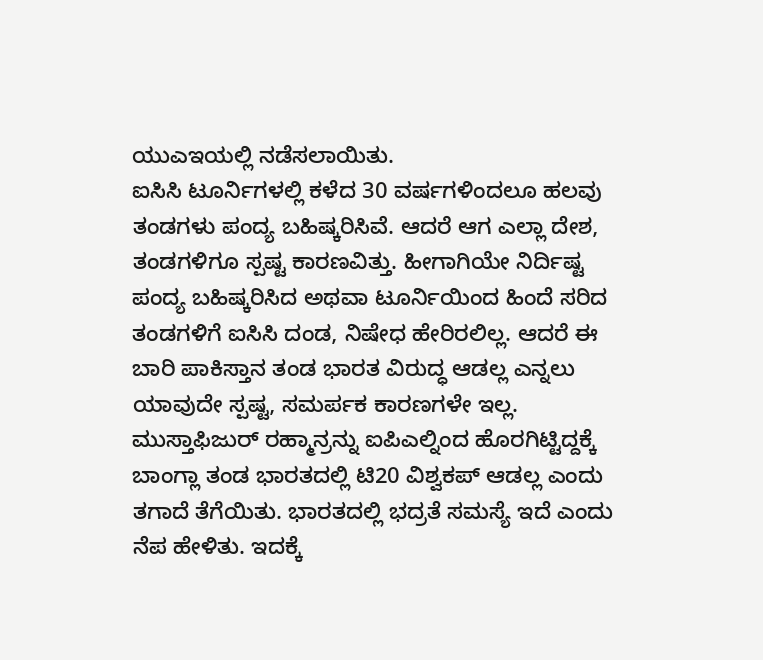ಯುಎಇಯಲ್ಲಿ ನಡೆಸಲಾಯಿತು.
ಐಸಿಸಿ ಟೂರ್ನಿಗಳಲ್ಲಿ ಕಳೆದ 30 ವರ್ಷಗಳಿಂದಲೂ ಹಲವು ತಂಡಗಳು ಪಂದ್ಯ ಬಹಿಷ್ಕರಿಸಿವೆ. ಆದರೆ ಆಗ ಎಲ್ಲಾ ದೇಶ, ತಂಡಗಳಿಗೂ ಸ್ಪಷ್ಟ ಕಾರಣವಿತ್ತು. ಹೀಗಾಗಿಯೇ ನಿರ್ದಿಷ್ಟ ಪಂದ್ಯ ಬಹಿಷ್ಕರಿಸಿದ ಅಥವಾ ಟೂರ್ನಿಯಿಂದ ಹಿಂದೆ ಸರಿದ ತಂಡಗಳಿಗೆ ಐಸಿಸಿ ದಂಡ, ನಿಷೇಧ ಹೇರಿರಲಿಲ್ಲ. ಆದರೆ ಈ ಬಾರಿ ಪಾಕಿಸ್ತಾನ ತಂಡ ಭಾರತ ವಿರುದ್ಧ ಆಡಲ್ಲ ಎನ್ನಲು ಯಾವುದೇ ಸ್ಪಷ್ಟ, ಸಮರ್ಪಕ ಕಾರಣಗಳೇ ಇಲ್ಲ.
ಮುಸ್ತಾಫಿಜುರ್ ರಹ್ಮಾನ್ರನ್ನು ಐಪಿಎಲ್ನಿಂದ ಹೊರಗಿಟ್ಟಿದ್ದಕ್ಕೆ ಬಾಂಗ್ಲಾ ತಂಡ ಭಾರತದಲ್ಲಿ ಟಿ20 ವಿಶ್ವಕಪ್ ಆಡಲ್ಲ ಎಂದು ತಗಾದೆ ತೆಗೆಯಿತು. ಭಾರತದಲ್ಲಿ ಭದ್ರತೆ ಸಮಸ್ಯೆ ಇದೆ ಎಂದು ನೆಪ ಹೇಳಿತು. ಇದಕ್ಕೆ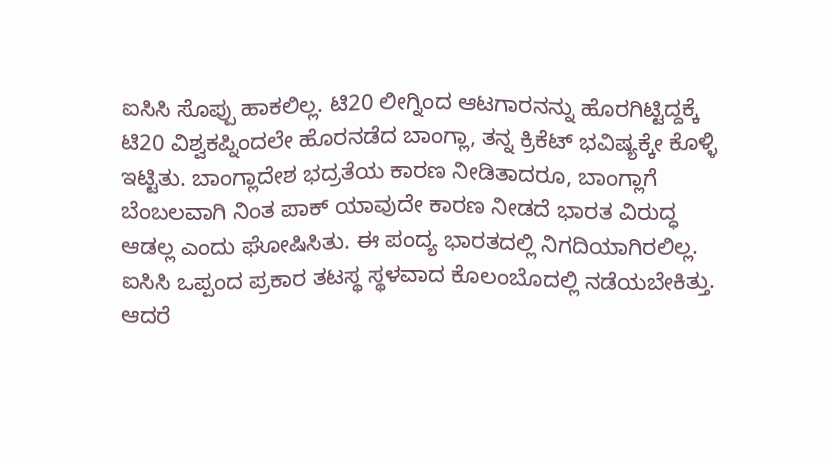ಐಸಿಸಿ ಸೊಪ್ಪು ಹಾಕಲಿಲ್ಲ. ಟಿ20 ಲೀಗ್ನಿಂದ ಆಟಗಾರನನ್ನು ಹೊರಗಿಟ್ಟಿದ್ದಕ್ಕೆ ಟಿ20 ವಿಶ್ವಕಪ್ನಿಂದಲೇ ಹೊರನಡೆದ ಬಾಂಗ್ಲಾ, ತನ್ನ ಕ್ರಿಕೆಟ್ ಭವಿಷ್ಯಕ್ಕೇ ಕೊಳ್ಳಿ ಇಟ್ಟಿತು. ಬಾಂಗ್ಲಾದೇಶ ಭದ್ರತೆಯ ಕಾರಣ ನೀಡಿತಾದರೂ, ಬಾಂಗ್ಲಾಗೆ ಬೆಂಬಲವಾಗಿ ನಿಂತ ಪಾಕ್ ಯಾವುದೇ ಕಾರಣ ನೀಡದೆ ಭಾರತ ವಿರುದ್ಧ ಆಡಲ್ಲ ಎಂದು ಘೋಷಿಸಿತು. ಈ ಪಂದ್ಯ ಭಾರತದಲ್ಲಿ ನಿಗದಿಯಾಗಿರಲಿಲ್ಲ. ಐಸಿಸಿ ಒಪ್ಪಂದ ಪ್ರಕಾರ ತಟಸ್ಥ ಸ್ಥಳವಾದ ಕೊಲಂಬೊದಲ್ಲಿ ನಡೆಯಬೇಕಿತ್ತು. ಆದರೆ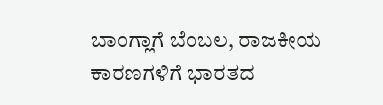ಬಾಂಗ್ಲಾಗೆ ಬೆಂಬಲ, ರಾಜಕೀಯ ಕಾರಣಗಳಿಗೆ ಭಾರತದ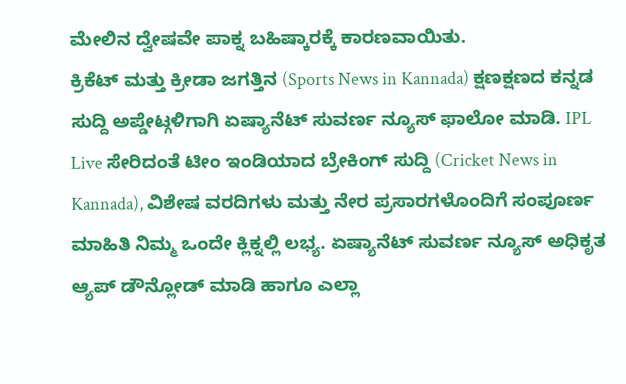ಮೇಲಿನ ದ್ವೇಷವೇ ಪಾಕ್ನ ಬಹಿಷ್ಕಾರಕ್ಕೆ ಕಾರಣವಾಯಿತು.
ಕ್ರಿಕೆಟ್ ಮತ್ತು ಕ್ರೀಡಾ ಜಗತ್ತಿನ (Sports News in Kannada) ಕ್ಷಣಕ್ಷಣದ ಕನ್ನಡ ಸುದ್ದಿ ಅಪ್ಡೇಟ್ಗಳಿಗಾಗಿ ಏಷ್ಯಾನೆಟ್ ಸುವರ್ಣ ನ್ಯೂಸ್ ಫಾಲೋ ಮಾಡಿ. IPL Live ಸೇರಿದಂತೆ ಟೀಂ ಇಂಡಿಯಾದ ಬ್ರೇಕಿಂಗ್ ಸುದ್ದಿ (Cricket News in Kannada), ವಿಶೇಷ ವರದಿಗಳು ಮತ್ತು ನೇರ ಪ್ರಸಾರಗಳೊಂದಿಗೆ ಸಂಪೂರ್ಣ ಮಾಹಿತಿ ನಿಮ್ಮ ಒಂದೇ ಕ್ಲಿಕ್ನಲ್ಲಿ ಲಭ್ಯ. ಏಷ್ಯಾನೆಟ್ ಸುವರ್ಣ ನ್ಯೂಸ್ ಅಧಿಕೃತ ಆ್ಯಪ್ ಡೌನ್ಲೋಡ್ ಮಾಡಿ ಹಾಗೂ ಎಲ್ಲಾ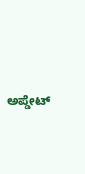ಅಪ್ಡೇಟ್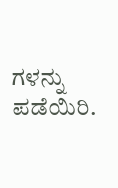ಗಳನ್ನು ಪಡೆಯಿರಿ.